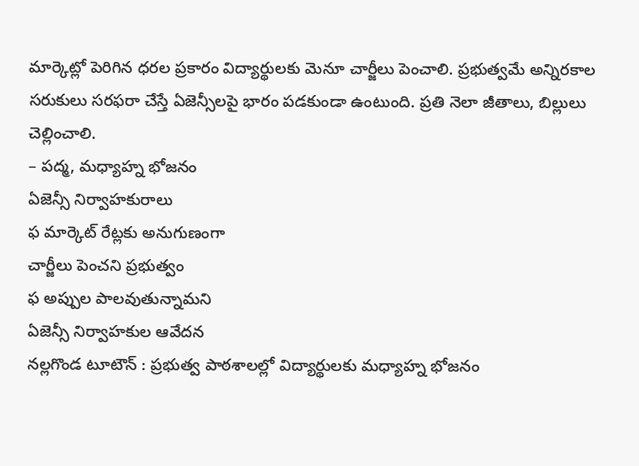మార్కెట్లో పెరిగిన ధరల ప్రకారం విద్యార్థులకు మెనూ చార్జీలు పెంచాలి. ప్రభుత్వమే అన్నిరకాల సరుకులు సరఫరా చేస్తే ఏజెన్సీలపై భారం పడకుండా ఉంటుంది. ప్రతి నెలా జీతాలు, బిల్లులు చెల్లించాలి.
– పద్మ, మధ్యాహ్న భోజనం
ఏజెన్సీ నిర్వాహకురాలు
ఫ మార్కెట్ రేట్లకు అనుగుణంగా
చార్జీలు పెంచని ప్రభుత్వం
ఫ అప్పుల పాలవుతున్నామని
ఏజెన్సీ నిర్వాహకుల ఆవేదన
నల్లగొండ టూటౌన్ : ప్రభుత్వ పాఠశాలల్లో విద్యార్థులకు మధ్యాహ్న భోజనం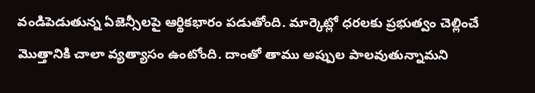వండిపెడుతున్న ఏజెన్సీలపై ఆర్థికభారం పడుతోంది. మార్కెట్లో ధరలకు ప్రభుత్వం చెల్లించే మొత్తానికి చాలా వ్యత్యాసం ఉంటోంది. దాంతో తాము అప్పుల పాలవుతున్నామని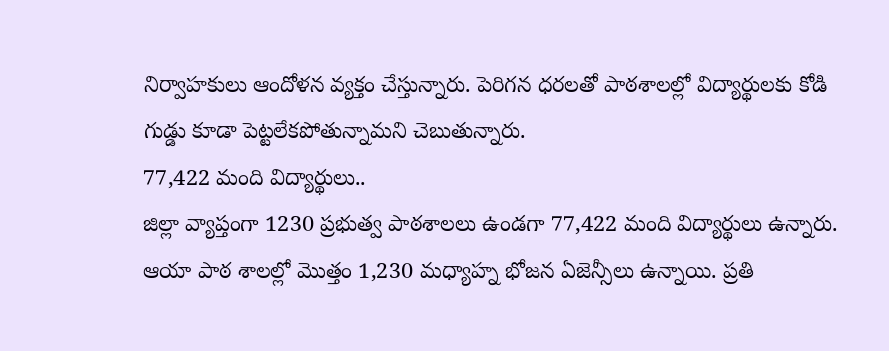నిర్వాహకులు ఆందోళన వ్యక్తం చేస్తున్నారు. పెరిగన ధరలతో పాఠశాలల్లో విద్యార్థులకు కోడి గుడ్డు కూడా పెట్టలేకపోతున్నామని చెబుతున్నారు.
77,422 మంది విద్యార్థులు..
జిల్లా వ్యాప్తంగా 1230 ప్రభుత్వ పాఠశాలలు ఉండగా 77,422 మంది విద్యార్థులు ఉన్నారు. ఆయా పాఠ శాలల్లో మొత్తం 1,230 మధ్యాహ్న భోజన ఏజెన్సీలు ఉన్నాయి. ప్రతి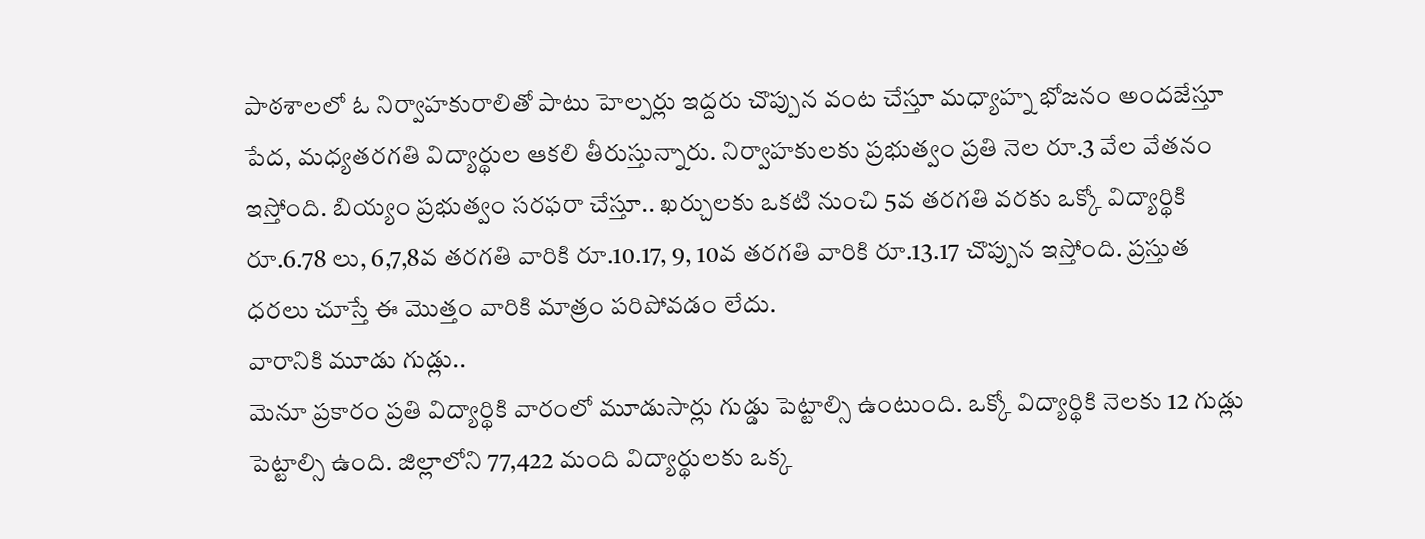పాఠశాలలో ఓ నిర్వాహకురాలితో పాటు హెల్పర్లు ఇద్దరు చొప్పున వంట చేస్తూ మధ్యాహ్న భోజనం అందజేస్తూ పేద, మధ్యతరగతి విద్యార్థుల ఆకలి తీరుస్తున్నారు. నిర్వాహకులకు ప్రభుత్వం ప్రతి నెల రూ.3 వేల వేతనం ఇస్తోంది. బియ్యం ప్రభుత్వం సరఫరా చేస్తూ.. ఖర్చులకు ఒకటి నుంచి 5వ తరగతి వరకు ఒక్కో విద్యార్థికి రూ.6.78 లు, 6,7,8వ తరగతి వారికి రూ.10.17, 9, 10వ తరగతి వారికి రూ.13.17 చొప్పున ఇస్తోంది. ప్రస్తుత ధరలు చూస్తే ఈ మొత్తం వారికి మాత్రం పరిపోవడం లేదు.
వారానికి మూడు గుడ్లు..
మెనూ ప్రకారం ప్రతి విద్యార్థికి వారంలో మూడుసార్లు గుడ్డు పెట్టాల్సి ఉంటుంది. ఒక్కో విద్యార్థికి నెలకు 12 గుడ్లు పెట్టాల్సి ఉంది. జిల్లాలోని 77,422 మంది విద్యార్థులకు ఒక్క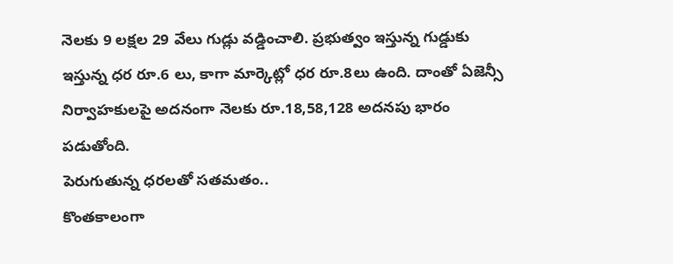నెలకు 9 లక్షల 29 వేలు గుడ్లు వడ్డించాలి. ప్రభుత్వం ఇస్తున్న గుడ్డుకు ఇస్తున్న ధర రూ.6 లు, కాగా మార్కెట్లో ధర రూ.8లు ఉంది. దాంతో ఏజెన్సీ నిర్వాహకులపై అదనంగా నెలకు రూ.18,58,128 అదనపు భారం పడుతోంది.
పెరుగుతున్న ధరలతో సతమతం..
కొంతకాలంగా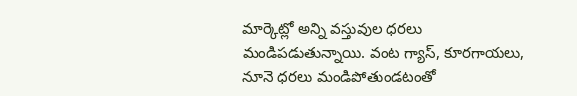మార్కెట్లో అన్ని వస్తువుల ధరలు మండిపడుతున్నాయి. వంట గ్యాస్, కూరగాయలు, నూనె ధరలు మండిపోతుండటంతో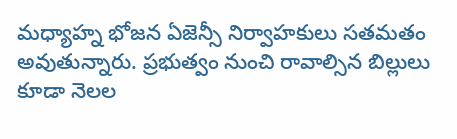మధ్యాహ్న భోజన ఏజెన్సీ నిర్వాహకులు సతమతం అవుతున్నారు. ప్రభుత్వం నుంచి రావాల్సిన బిల్లులు కూడా నెలల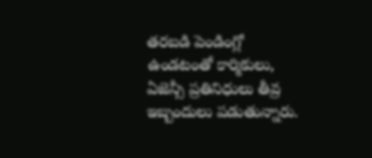తరబడి పెండింగ్లో ఉండటంతో కార్మికులు, ఏజెన్సీ ప్రతినిధులు తీవ్ర ఇబ్బందులు పడుతున్నారు.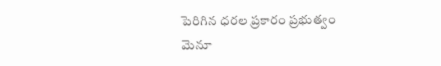పెరిగిన ధరల ప్రకారం ప్రభుత్వం మెనూ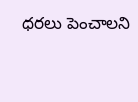ధరలు పెంచాలని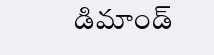డిమాండ్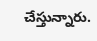చేస్తున్నారు.